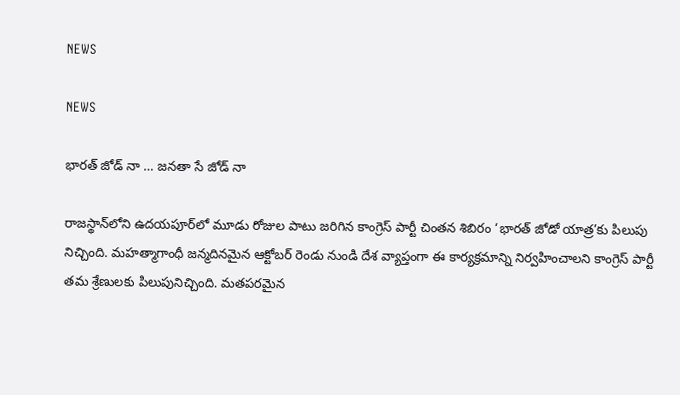NEWS

NEWS

భారత్‌ ‌జోడ్‌ ‌నా … జనతా సే జోడ్‌ ‌నా

రాజస్థాన్‌లోని ఉదయపూర్‌లో మూడు రోజుల పాటు జరిగిన కాంగ్రెస్‌ ‌పార్టీ చింతన శిబిరం ‘భారత్‌ ‌జోడో యాత్ర’కు పిలుపు నిచ్చింది. మహత్మాగాంధీ జన్మదినమైన ఆక్టోబర్‌ ‌రెండు నుండి దేశ వ్యాప్తంగా ఈ కార్యక్రమాన్ని నిర్వహించాలని కాంగ్రెస్‌ ‌పార్టీ తమ శ్రేణులకు పిలుపునిచ్చింది. మతపరమైన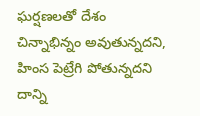ఘర్షణలతో దేశం చిన్నాభిన్నం అవుతున్నదని, హింస పెట్రేగి పోతున్నదని దాన్ని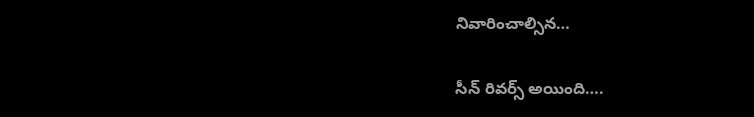నివారించాల్సిన…

సీన్‌ ‌రివర్స్ అయింది….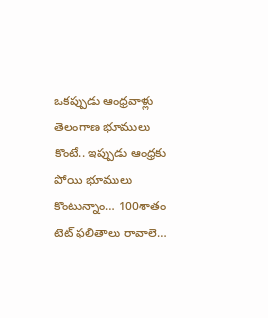ఒకప్పుడు ఆంధ్రవాళ్లు తెలంగాణ భూములు కొంటే.. ఇప్పుడు ఆంధ్రకు పోయి భూములు కొంటున్నాం… 100శాతం టెట్‌ ‌ఫలితాలు రావాలె…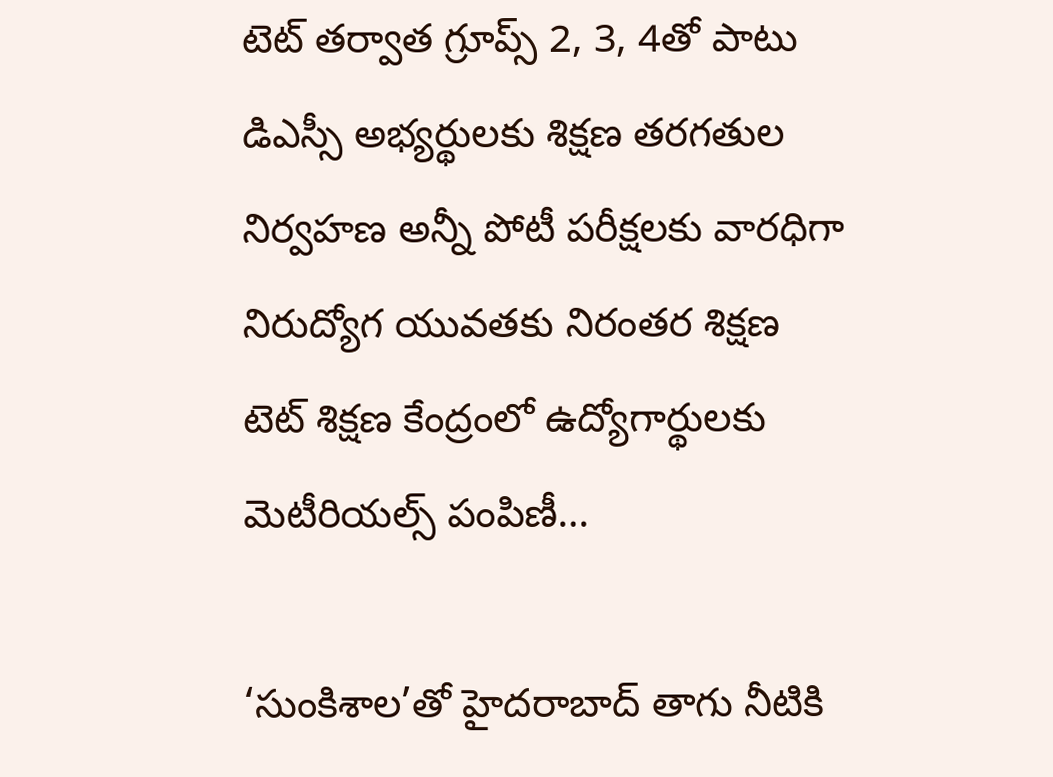టెట్‌ ‌తర్వాత గ్రూప్స్ 2, 3, 4తో పాటు డిఎస్సీ అభ్యర్థులకు శిక్షణ తరగతుల నిర్వహణ అన్నీ పోటీ పరీక్షలకు వారధిగా నిరుద్యోగ యువతకు నిరంతర శిక్షణ టెట్‌ ‌శిక్షణ కేంద్రంలో ఉద్యోగార్థులకు  మెటీరియల్స్ ‌పంపిణీ…

‘సుంకిశాల’తో హైదరాబాద్‌ ‌తాగు నీటికి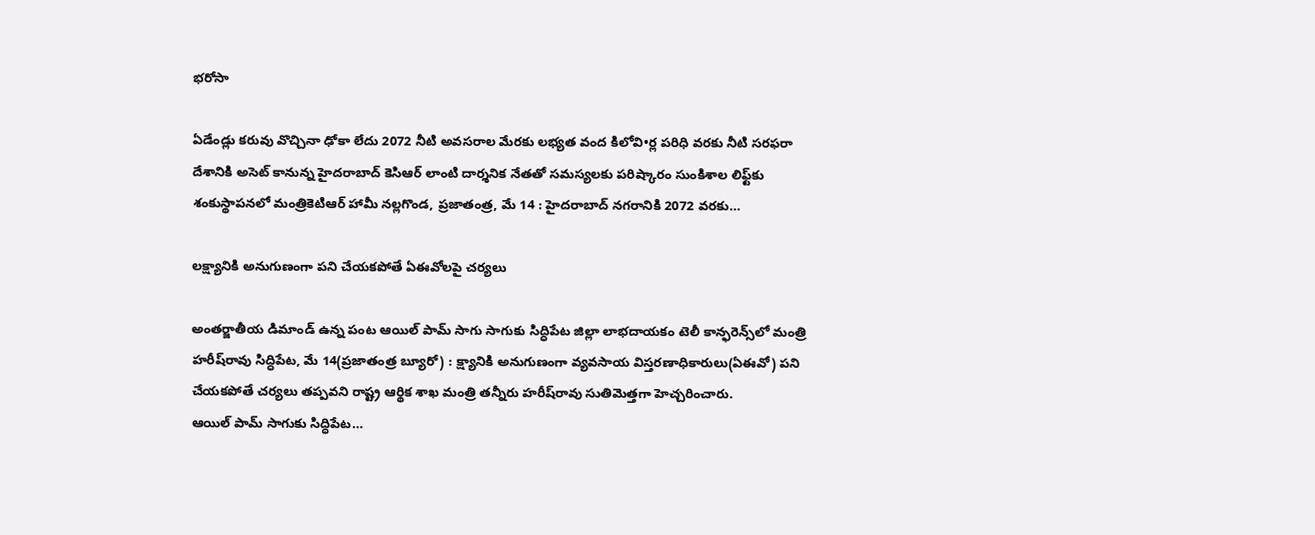భరోసా

ఏడేండ్లు కరువు వొచ్చినా ఢోకా లేదు 2072 నీటి అవసరాల మేరకు లభ్యత వంద కిలోవి•ర్ల పరిధి వరకు నీటి సరఫరా దేశానికి అసెట్‌ ‌కానున్న హైదరాబాద్‌ ‌కెసిఆర్‌ ‌లాంటి దార్శనిక నేతతో సమస్యలకు పరిష్కారం సుంకిశాల లిఫ్ట్‌కు శంకుస్థాపనలో మంత్రికెటిఆర్‌ ‌హామీ నల్లగొండ, ప్రజాతంత్ర, మే 14 : హైదరాబాద్‌ ‌నగరానికి 2072 వరకు…

లక్ష్యానికి అనుగుణంగా పని చేయకపోతే ఏఈవోలపై చర్యలు

అంతర్జాతీయ డిమాండ్‌ ఉన్న పంట ఆయిల్‌ ‌పామ్‌ ‌సాగు సాగుకు సిద్ధిపేట జిల్లా లాభదాయకం టెలీ కాన్ఫరెన్స్‌లో మంత్రి హరీష్‌రావు సిద్ధిపేట, మే 14(ప్రజాతంత్ర బ్యూరో) : క్ష్యానికి అనుగుణంగా వ్యవసాయ విస్తరణాధికారులు(ఏఈవో) పని చేయకపోతే చర్యలు తప్పవని రాష్ట్ర ఆర్థిక శాఖ మంత్రి తన్నీరు హరీష్‌రావు సుతిమెత్తగా హెచ్చరించారు. ఆయిల్‌ ‌పామ్‌ ‌సాగుకు సిద్ధిపేట…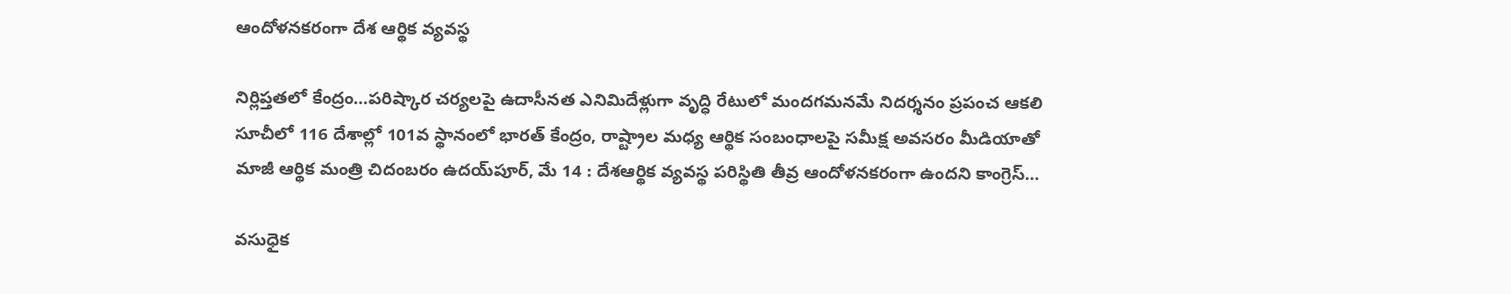ఆం‌దోళనకరంగా దేశ ఆర్థిక వ్యవస్థ

నిర్లిప్తతలో కేంద్రం…పరిష్కార చర్యలపై ఉదాసీనత ఎనిమిదేళ్లుగా వృద్ధి రేటులో మందగమనమే నిదర్శనం ప్రపంచ ఆకలి సూచీలో 116 దేశాల్లో 101వ స్థానంలో భారత్‌ ‌కేంద్రం, రాష్ట్రాల మధ్య ఆర్థిక సంబంధాలపై సమీక్ష అవసరం మీడియాతో మాజీ ఆర్థిక మంత్రి చిదంబరం ఉదయ్‌పూర్‌, మే 14 : దేశఆర్థిక వ్యవస్థ పరిస్థితి తీవ్ర ఆందోళనకరంగా ఉందని కాంగ్రెస్‌…

వసుధైక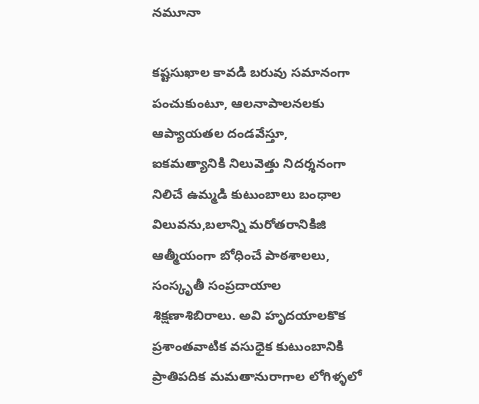నమూనా

కష్టసుఖాల కావడి బరువు సమానంగా పంచుకుంటూ, ఆలనాపాలనలకు ఆప్యాయతల దండవేస్తూ, ఐకమత్యానికి నిలువెత్తు నిదర్శనంగా నిలిచే ఉమ్మడి కుటుంబాలు బంధాల విలువను,బలాన్ని మరోతరానికిజి ఆత్మీయంగా బోధించే పాఠశాలలు, సంస్కృతీ సంప్రదాయాల శిక్షణాశిబిరాలు. అవి హృదయాలకొక ప్రశాంతవాటిక వసుధైక కుటుంబానికి ప్రాతిపదిక మమతానురాగాల లోగిళ్ళలో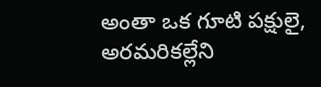అంతా ఒక గూటి పక్షులై, అరమరికల్లేని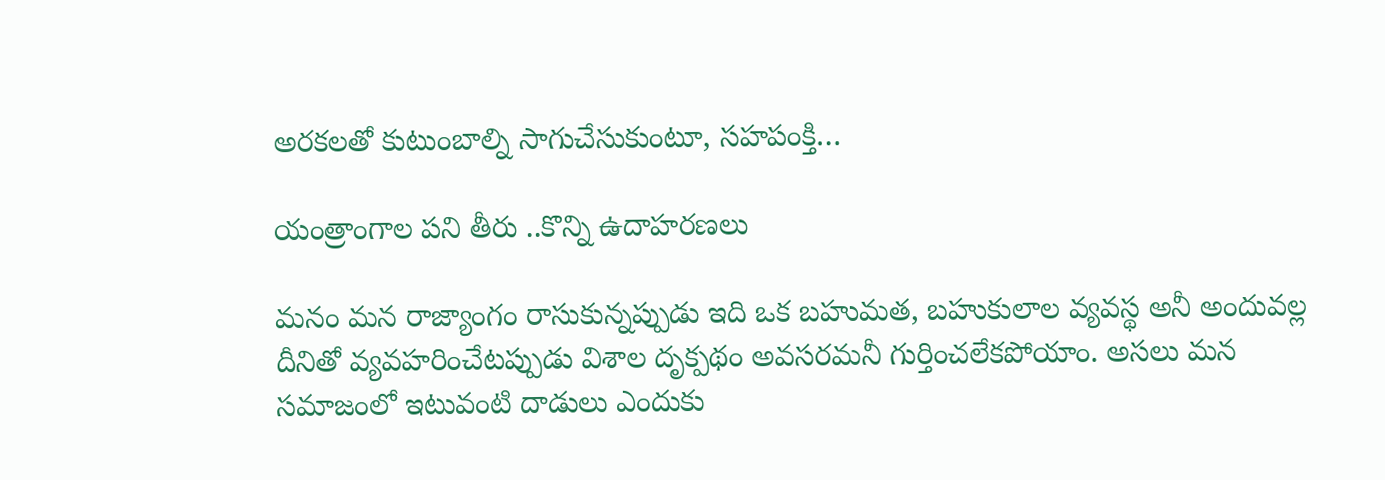అరకలతో కుటుంబాల్ని సాగుచేసుకుంటూ, సహపంక్తి…

యంత్రాంగాల పని తీరు ..కొన్ని ఉదాహరణలు

మనం మన రాజ్యాంగం రాసుకున్నప్పుడు ఇది ఒక బహుమత, బహుకులాల వ్యవస్థ అనీ అందువల్ల దీనితో వ్యవహరించేటప్పుడు విశాల దృక్పథం అవసరమనీ గుర్తించలేకపోయాం. అసలు మన సమాజంలో ఇటువంటి దాడులు ఎందుకు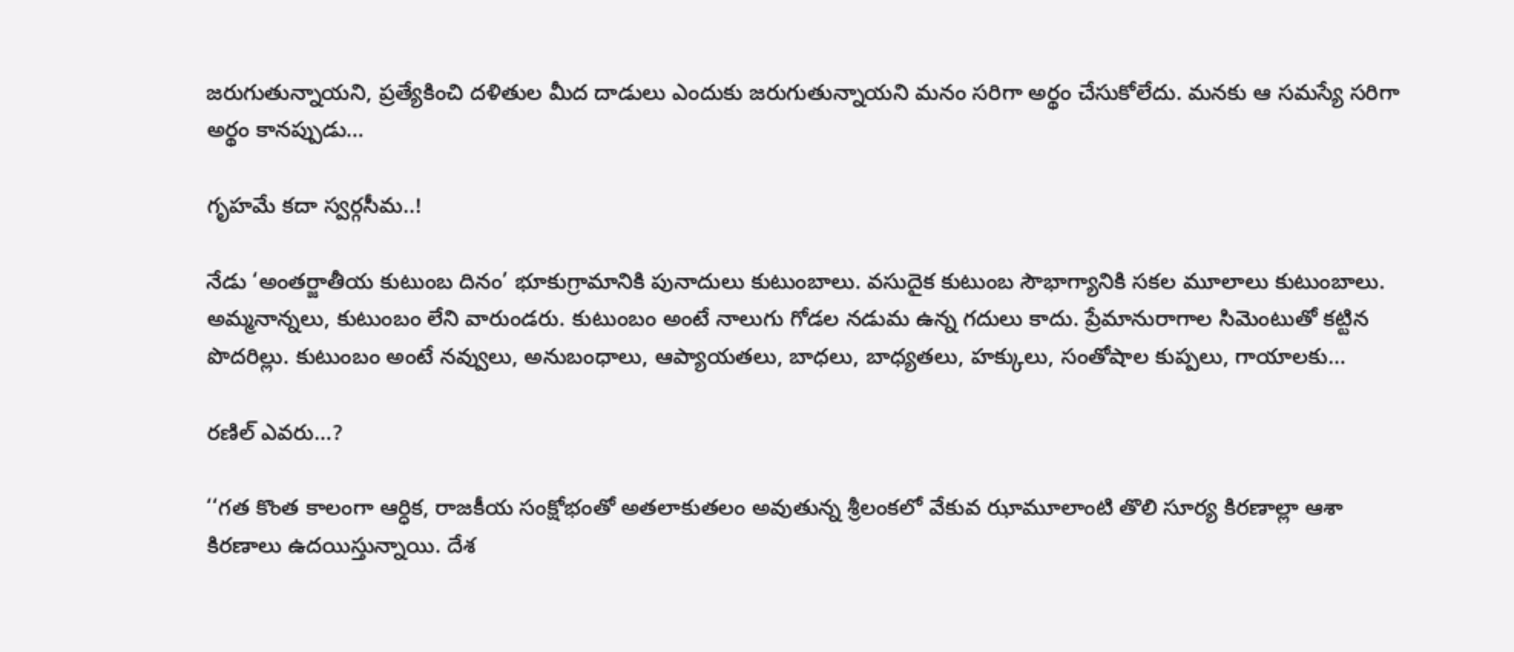జరుగుతున్నాయని, ప్రత్యేకించి దళితుల మీద దాడులు ఎందుకు జరుగుతున్నాయని మనం సరిగా అర్థం చేసుకోలేదు. మనకు ఆ సమస్యే సరిగా అర్థం కానప్పుడు…

గృహమే కదా స్వర్గసీమ..!

నేడు ‘అంతర్జాతీయ కుటుంబ దినం’ భూకుగ్రామానికి పునాదులు కుటుంబాలు. వసుదైక కుటుంబ సౌభాగ్యానికి సకల మూలాలు కుటుంబాలు. అమ్మనాన్నలు, కుటుంబం లేని వారుండరు. కుటుంబం అంటే నాలుగు గోడల నడుమ ఉన్న గదులు కాదు. ప్రేమానురాగాల సిమెంటుతో కట్టిన పొదరిల్లు. కుటుంబం అంటే నవ్వులు, అనుబంధాలు, ఆప్యాయతలు, బాధలు, బాధ్యతలు, హక్కులు, సంతోషాల కుప్పలు, గాయాలకు…

రణిల్‌ ఎవరు…?

‘‘గత కొంత కాలంగా ఆర్ధిక, రాజకీయ సంక్షోభంతో అతలాకుతలం అవుతున్న శ్రీలంకలో వేకువ ఝామూలాంటి తొలి సూర్య కిరణాల్లా ఆశా కిరణాలు ఉదయిస్తున్నాయి. దేశ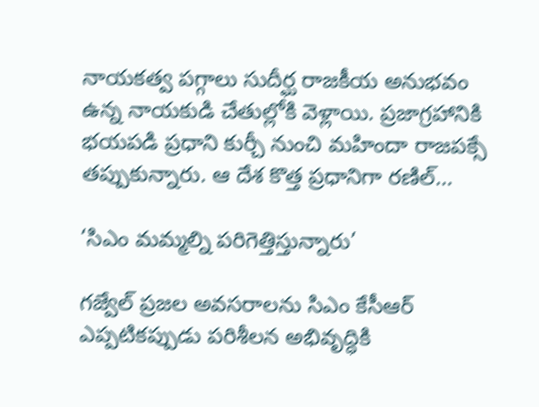నాయకత్వ పగ్గాలు సుదీర్ఘ రాజకీయ అనుభవం ఉన్న నాయకుడి చేతుల్లోకి వెళ్లాయి. ప్రజాగ్రహానికి భయపడి ప్రధాని కుర్చీ నుంచి మహిందా రాజపక్సే తప్పుకున్నారు. ఆ దేశ కొత్త ప్రధానిగా రణిల్‌…

‘సిఎం మమ్మల్ని పరిగెత్తిస్తున్నారు’

గజ్వేల్‌ ‌ప్రజల అవసరాలను సిఎం కేసీఆర్‌ ఎప్పటికప్పుడు పరిశీలన అభివృద్ధికి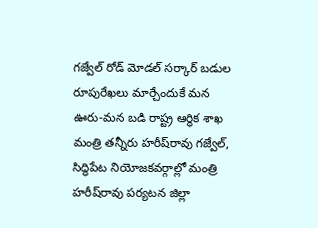గజ్వేల్‌ ‌రోడ్‌ ‌‌మోడల్‌ ‌సర్కార్‌ ‌బడుల రూపురేఖలు మార్చేందుకే మన ఊరు-మన బడి రాష్ట్ర ఆర్థిక శాఖ మంత్రి తన్నీరు హరీష్‌రావు గజ్వేల్‌, సిద్ధిపేట నియోజకవర్గాల్లో మంత్రి హరీష్‌రావు పర్యటన జిల్లా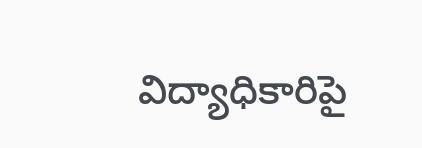విద్యాధికారిపై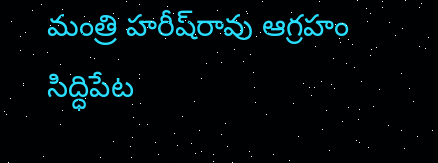మంత్రి హరీష్‌రావు ఆగ్రహం సిద్ధిపేట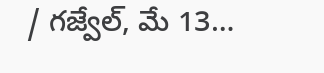/ గజ్వేల్‌, మే 13…